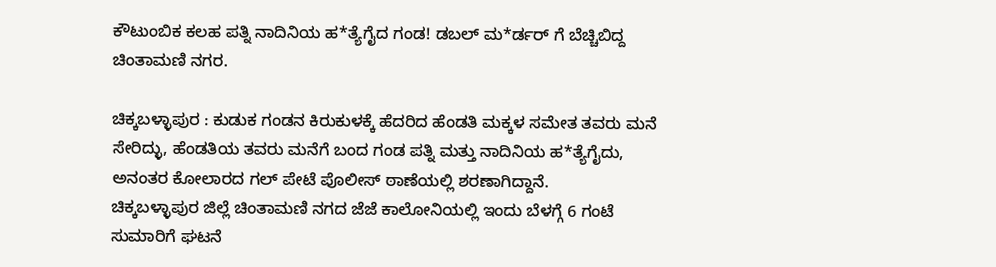ಕೌಟುಂಬಿಕ ಕಲಹ ಪತ್ನಿ ನಾದಿನಿಯ ಹ*ತ್ಯೆಗೈದ ಗಂಡ! ಡಬಲ್ ಮ*ರ್ಡರ್ ಗೆ ಬೆಚ್ಚಿಬಿದ್ದ ಚಿಂತಾಮಣಿ ನಗರ.

ಚಿಕ್ಕಬಳ್ಳಾಪುರ : ಕುಡುಕ ಗಂಡನ ಕಿರುಕುಳಕ್ಕೆ ಹೆದರಿದ ಹೆಂಡತಿ ಮಕ್ಕಳ ಸಮೇತ ತವರು ಮನೆ ಸೇರಿದ್ಳು, ಹೆಂಡತಿಯ ತವರು ಮನೆಗೆ ಬಂದ ಗಂಡ ಪತ್ನಿ ಮತ್ತು ನಾದಿನಿಯ ಹ*ತ್ಯೆಗೈದು, ಅನಂತರ ಕೋಲಾರದ ಗಲ್ ಪೇಟೆ ಪೊಲೀಸ್ ಠಾಣೆಯಲ್ಲಿ ಶರಣಾಗಿದ್ದಾನೆ.
ಚಿಕ್ಕಬಳ್ಳಾಪುರ ಜಿಲ್ಲೆ ಚಿಂತಾಮಣಿ ನಗದ ಜೆಜೆ ಕಾಲೋನಿಯಲ್ಲಿ ಇಂದು ಬೆಳಗ್ಗೆ 6 ಗಂಟೆ ಸುಮಾರಿಗೆ ಘಟನೆ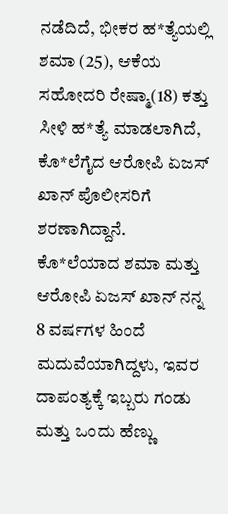ನಡೆದಿದೆ, ಭೀಕರ ಹ*ತ್ಯೆಯಲ್ಲಿ ಶಮಾ (25), ಆಕೆಯ ಸಹೋದರಿ ರೇಷ್ಮಾ(18) ಕತ್ತು ಸೀಳಿ ಹ*ತ್ಯೆ ಮಾಡಲಾಗಿದೆ, ಕೊ*ಲೆಗೈದ ಆರೋಪಿ ಏಜಸ್ ಖಾನ್ ಪೊಲೀಸರಿಗೆ ಶರಣಾಗಿದ್ದಾನೆ.
ಕೊ*ಲೆಯಾದ ಶಮಾ ಮತ್ತು ಆರೋಪಿ ಏಜಸ್ ಖಾನ್ ನನ್ನ 8 ವರ್ಷಗಳ ಹಿಂದೆ ಮದುವೆಯಾಗಿದ್ದಳು, ಇವರ ದಾಪಂತ್ಯಕ್ಕೆ ಇಬ್ಬರು ಗಂಡು ಮತ್ತು ಒಂದು ಹೆಣ್ಣು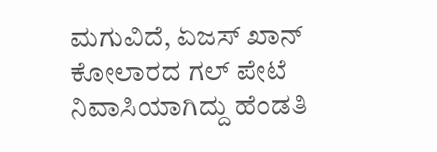ಮಗುವಿದೆ, ಏಜಸ್ ಖಾನ್ ಕೋಲಾರದ ಗಲ್ ಪೇಟೆ ನಿವಾಸಿಯಾಗಿದ್ದು ಹೆಂಡತಿ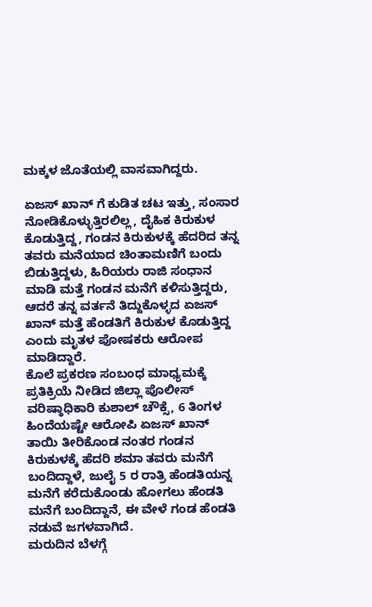ಮಕ್ಕಳ ಜೊತೆಯಲ್ಲಿ ವಾಸವಾಗಿದ್ದರು.

ಏಜಸ್ ಖಾನ್ ಗೆ ಕುಡಿತ ಚಟ ಇತ್ತು, ಸಂಸಾರ ನೋಡಿಕೊಳ್ಳುತ್ತಿರಲಿಲ್ಲ, ದೈಹಿಕ ಕಿರುಕುಳ ಕೊಡುತ್ತಿದ್ದ, ಗಂಡನ ಕಿರುಕುಳಕ್ಕೆ ಹೆದರಿದ ತನ್ನ ತವರು ಮನೆಯಾದ ಚಿಂತಾಮಣಿಗೆ ಬಂದು ಬಿಡುತ್ತಿದ್ದಳು, ಹಿರಿಯರು ರಾಜಿ ಸಂಧಾನ ಮಾಡಿ ಮತ್ತೆ ಗಂಡನ ಮನೆಗೆ ಕಳಿಸುತ್ತಿದ್ದರು, ಆದರೆ ತನ್ನ ವರ್ತನೆ ತಿದ್ದುಕೊಳ್ಳದ ಏಜಸ್ ಖಾನ್ ಮತ್ತೆ ಹೆಂಡತಿಗೆ ಕಿರುಕುಳ ಕೊಡುತ್ತಿದ್ದ ಎಂದು ಮೃತಳ ಪೋಷಕರು ಆರೋಪ ಮಾಡಿದ್ದಾರೆ.
ಕೊಲೆ ಪ್ರಕರಣ ಸಂಬಂಧ ಮಾಧ್ಯಮಕ್ಕೆ ಪ್ರತಿಕ್ರಿಯೆ ನೀಡಿದ ಜಿಲ್ಲಾ ಪೊಲೀಸ್ ವರಿಷ್ಠಾಧಿಕಾರಿ ಕುಶಾಲ್ ಚೌಕ್ಸೆ, 6 ತಿಂಗಳ ಹಿಂದೆಯಷ್ಟೇ ಆರೋಪಿ ಏಜಸ್ ಖಾನ್ ತಾಯಿ ತೀರಿಕೊಂಡ ನಂತರ ಗಂಡನ ಕಿರುಕುಳಕ್ಕೆ ಹೆದರಿ ಶಮಾ ತವರು ಮನೆಗೆ ಬಂದಿದ್ದಾಳೆ, ಜುಲೈ 5 ರ ರಾತ್ರಿ ಹೆಂಡತಿಯನ್ನ ಮನೆಗೆ ಕರೆದುಕೊಂಡು ಹೋಗಲು ಹೆಂಡತಿ ಮನೆಗೆ ಬಂದಿದ್ದಾನೆ, ಈ ವೇಳೆ ಗಂಡ ಹೆಂಡತಿ ನಡುವೆ ಜಗಳವಾಗಿದೆ.
ಮರುದಿನ ಬೆಳಗ್ಗೆ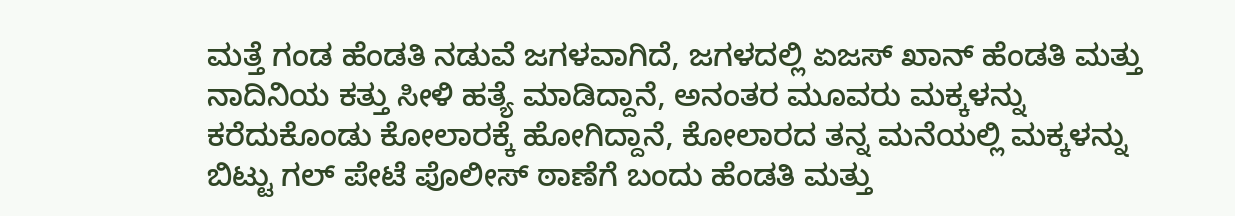ಮತ್ತೆ ಗಂಡ ಹೆಂಡತಿ ನಡುವೆ ಜಗಳವಾಗಿದೆ, ಜಗಳದಲ್ಲಿ ಏಜಸ್ ಖಾನ್ ಹೆಂಡತಿ ಮತ್ತು ನಾದಿನಿಯ ಕತ್ತು ಸೀಳಿ ಹತ್ಯೆ ಮಾಡಿದ್ದಾನೆ, ಅನಂತರ ಮೂವರು ಮಕ್ಕಳನ್ನು ಕರೆದುಕೊಂಡು ಕೋಲಾರಕ್ಕೆ ಹೋಗಿದ್ದಾನೆ, ಕೋಲಾರದ ತನ್ನ ಮನೆಯಲ್ಲಿ ಮಕ್ಕಳನ್ನು ಬಿಟ್ಟು ಗಲ್ ಪೇಟೆ ಪೊಲೀಸ್ ಠಾಣೆಗೆ ಬಂದು ಹೆಂಡತಿ ಮತ್ತು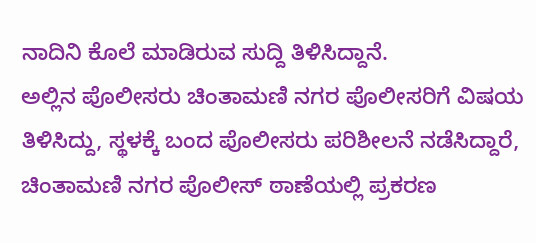ನಾದಿನಿ ಕೊಲೆ ಮಾಡಿರುವ ಸುದ್ದಿ ತಿಳಿಸಿದ್ದಾನೆ.
ಅಲ್ಲಿನ ಪೊಲೀಸರು ಚಿಂತಾಮಣಿ ನಗರ ಪೊಲೀಸರಿಗೆ ವಿಷಯ ತಿಳಿಸಿದ್ದು, ಸ್ಥಳಕ್ಕೆ ಬಂದ ಪೊಲೀಸರು ಪರಿಶೀಲನೆ ನಡೆಸಿದ್ದಾರೆ, ಚಿಂತಾಮಣಿ ನಗರ ಪೊಲೀಸ್ ಠಾಣೆಯಲ್ಲಿ ಪ್ರಕರಣ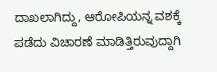ದಾಖಲಾಗಿದ್ದು, ಆರೋಪಿಯನ್ನ ವಶಕ್ಕೆ ಪಡೆದು ವಿಚಾರಣೆ ಮಾಡಿತ್ತಿರುವುದ್ದಾಗಿ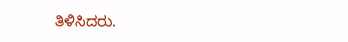ತಿಳಿಸಿದರು.